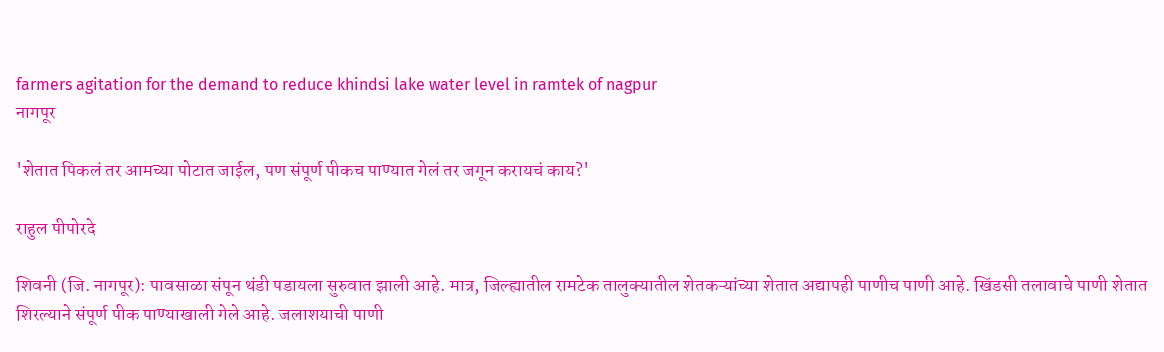farmers agitation for the demand to reduce khindsi lake water level in ramtek of nagpur
नागपूर

'शेतात पिकलं तर आमच्या पोटात जाईल, पण संपूर्ण पीकच पाण्यात गेलं तर जगून करायचं काय?'

राहुल पीपोरदे

शिवनी (जि. नागपूर): पावसाळा संपून थंडी पडायला सुरुवात झाली आहे. मात्र, जिल्ह्यातील रामटेक तालुक्यातील शेतकऱ्यांच्या शेतात अद्यापही पाणीच पाणी आहे. खिंडसी तलावाचे पाणी शेतात शिरल्याने संपूर्ण पीक पाण्याखाली गेले आहे. जलाशयाची पाणी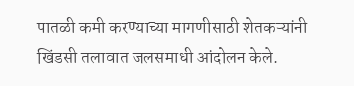पातळी कमी करण्याच्या मागणीसाठी शेतकऱ्यांनी खिंडसी तलावात जलसमाधी आंदोलन केले.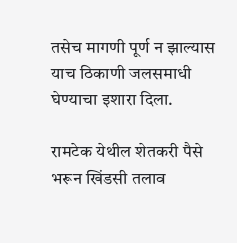तसेच मागणी पूर्ण न झाल्यास याच ठिकाणी जलसमाधी घेण्याचा इशारा दिला.

रामटेक येथील शेतकरी पैसे भरून खिंडसी तलाव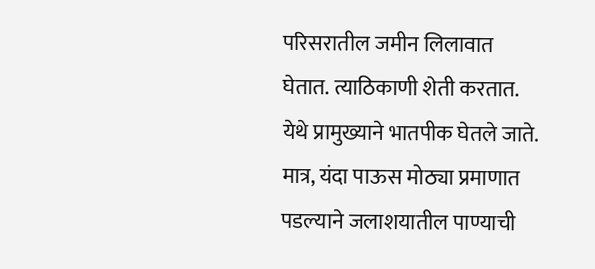परिसरातील जमीन लिलावात घेतात. त्याठिकाणी शेती करतात. येथे प्रामुख्याने भातपीक घेतले जाते. मात्र, यंदा पाऊस मोठ्या प्रमाणात पडल्याने जलाशयातील पाण्याची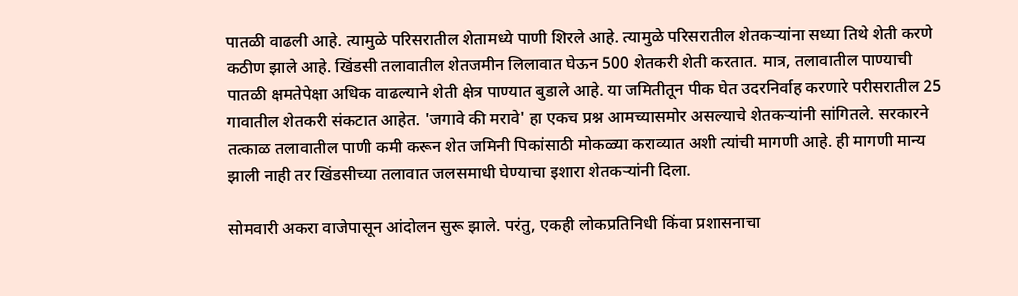पातळी वाढली आहे. त्यामुळे परिसरातील शेतामध्ये पाणी शिरले आहे. त्यामुळे परिसरातील शेतकऱ्यांना सध्या तिथे शेती करणे कठीण झाले आहे. खिंडसी तलावातील शेतजमीन लिलावात घेऊन 500 शेतकरी शेती करतात. मात्र, तलावातील पाण्याची पातळी क्षमतेपेक्षा अधिक वाढल्याने शेती क्षेत्र पाण्यात बुडाले आहे. या जमितीतून पीक घेत उदरनिर्वाह करणारे परीसरातील 25 गावातील शेतकरी संकटात आहेत. 'जगावे की मरावे' हा एकच प्रश्न आमच्यासमोर असल्याचे शेतकऱ्यांनी सांगितले. सरकारने तत्काळ तलावातील पाणी कमी करून शेत जमिनी पिकांसाठी मोकळ्या कराव्यात अशी त्यांची मागणी आहे. ही मागणी मान्य झाली नाही तर खिंडसीच्या तलावात जलसमाधी घेण्याचा इशारा शेतकऱ्यांनी दिला.

सोमवारी अकरा वाजेपासून आंदोलन सुरू झाले. परंतु, एकही लोकप्रतिनिधी किंवा प्रशासनाचा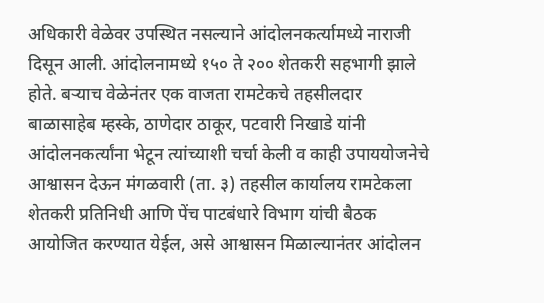अधिकारी वेळेवर उपस्थित नसल्याने आंदोलनकर्त्यामध्ये नाराजी दिसून आली. आंदोलनामध्ये १५० ते २०० शेतकरी सहभागी झाले होते. बऱ्याच वेळेनंतर एक वाजता रामटेकचे तहसीलदार बाळासाहेब म्हस्के, ठाणेदार ठाकूर, पटवारी निखाडे यांनी आंदोलनकर्त्यांना भेटून त्यांच्याशी चर्चा केली व काही उपाययोजनेचे आश्वासन देऊन मंगळवारी (ता. ३) तहसील कार्यालय रामटेकला शेतकरी प्रतिनिधी आणि पेंच पाटबंधारे विभाग यांची बैठक आयोजित करण्यात येईल, असे आश्वासन मिळाल्यानंतर आंदोलन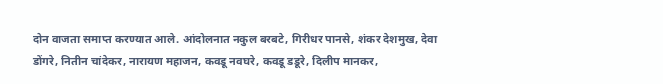दोन वाजता समाप्त करण्यात आले. आंदोलनात नकुल बरबटे, गिरीधर पानसे, शंकर देशमुख, देवा डोंगरे, नितीन चांदेकर, नारायण महाजन, कवडू नवघरे, कवडू डडूरे, दिलीप मानकर,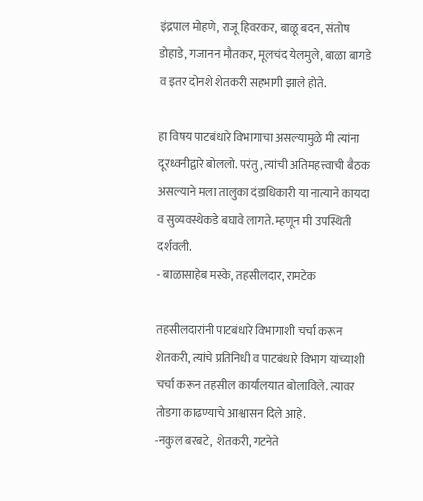इंद्रपाल मोहणे, राजू हिवरकर, बाळू बदन, संतोष डोहाडे, गजानन मौतकर, मूलचंद येलमुले, बाळा बागडे व इतर दोनशे शेतकरी सहभागी झाले होते.

हा विषय पाटबंधारे विभागाचा असल्यामुळे मी त्यांना दूरध्वनीद्वारे बोललो. परंतु, त्यांची अतिमहत्त्वाची बैठक असल्याने मला तालुका दंडाधिकारी या नात्याने कायदा व सुव्यवस्थेकडे बघावे लागते. म्हणून मी उपस्थिती दर्शवली.
- बाळासाहेब मस्के, तहसीलदार, रामटेक

तहसीलदारांनी पाटबंधारे विभागाशी चर्चा करून शेतकरी, त्यांचे प्रतिनिधी व पाटबंधारे विभाग यांच्याशी चर्चा करून तहसील कार्यालयात बोलाविले. त्यावर तोडगा काढण्याचे आश्वासन दिले आहे.
-नकुल बरबटे,  शेतकरी, गटनेते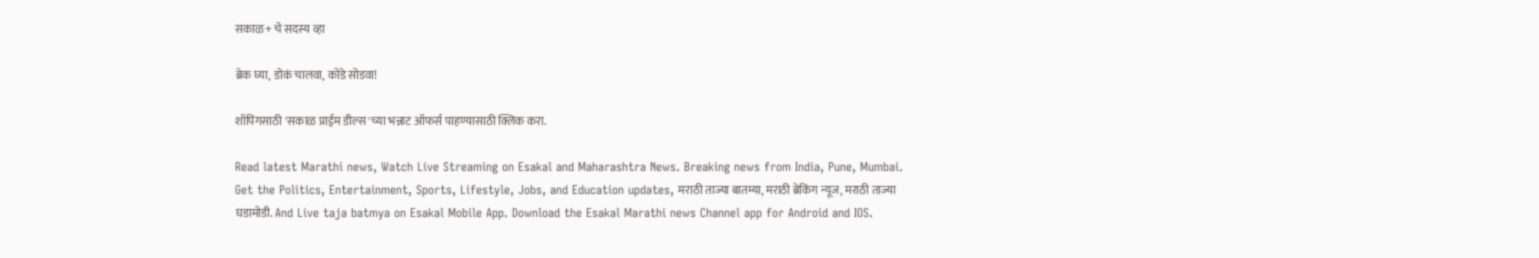सकाळ+ चे सदस्य व्हा

ब्रेक घ्या, डोकं चालवा, कोडे सोडवा!

शॉपिंगसाठी 'सकाळ प्राईम डील्स'च्या भन्नाट ऑफर्स पाहण्यासाठी क्लिक करा.

Read latest Marathi news, Watch Live Streaming on Esakal and Maharashtra News. Breaking news from India, Pune, Mumbai. Get the Politics, Entertainment, Sports, Lifestyle, Jobs, and Education updates, मराठी ताज्या बातम्या, मराठी ब्रेकिंग न्यूज, मराठी ताज्या घडामोडी. And Live taja batmya on Esakal Mobile App. Download the Esakal Marathi news Channel app for Android and IOS.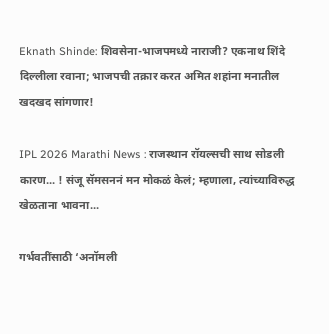Eknath Shinde: शिवसेना-भाजपमध्ये नाराजी? एकनाथ शिंदे दिल्लीला रवाना; भाजपची तक्रार करत अमित शहांना मनातील खदखद सांगणार!

IPL 2026 Marathi News : राजस्थान रॉयल्सची साथ सोडली कारण... ! संजू सॅमसननं मन मोकळं केलं; म्हणाला, त्यांच्याविरुद्ध खेळताना भावना...

गर्भवतींसाठी ‘अनॉमली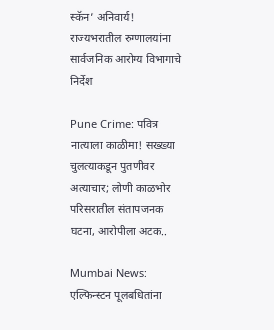स्कॅन’ अनिवार्य! राज्यभरातील रुग्णालयांना सार्वजनिक आरोग्य विभागाचे निर्देश

Pune Crime: पवित्र नात्याला काळीमा! सख्ख्या चुलत्याकडून पुतणीवर अत्याचार; लोणी काळभोर परिसरातील संतापजनक घटना, आरोपीला अटक..

Mumbai News: एल्फिन्स्टन पूलबधितांना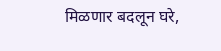मिळणार बदलून घरे,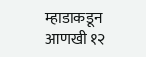म्हाडाकडून आणखी १२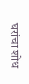घरांचा शोध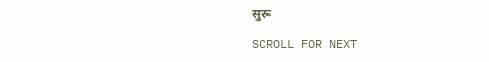सुरू

SCROLL FOR NEXT